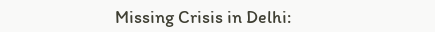Missing Crisis in Delhi: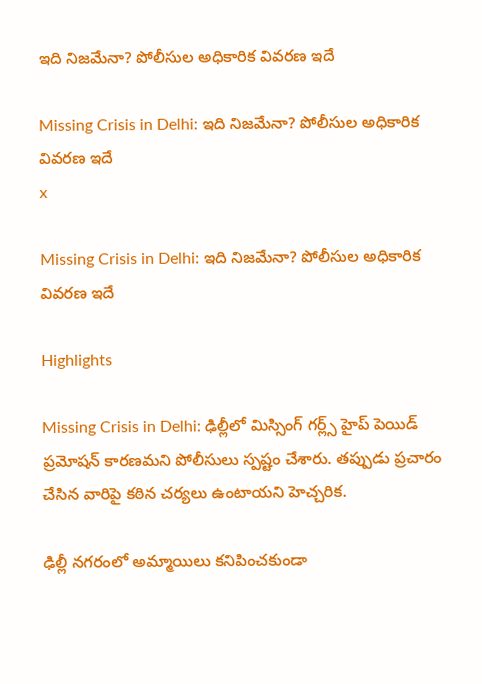ఇది నిజమేనా? పోలీసుల అధికారిక వివరణ ఇదే

Missing Crisis in Delhi: ఇది నిజమేనా? పోలీసుల అధికారిక వివరణ ఇదే
x

Missing Crisis in Delhi: ఇది నిజమేనా? పోలీసుల అధికారిక వివరణ ఇదే

Highlights

Missing Crisis in Delhi: ఢిల్లీలో మిస్సింగ్ గర్ల్స్ హైప్ పెయిడ్ ప్రమోషన్ కారణమని పోలీసులు స్పష్టం చేశారు. తప్పుడు ప్రచారం చేసిన వారిపై కఠిన చర్యలు ఉంటాయని హెచ్చరిక.

ఢిల్లీ నగరంలో అమ్మాయిలు కనిపించకుండా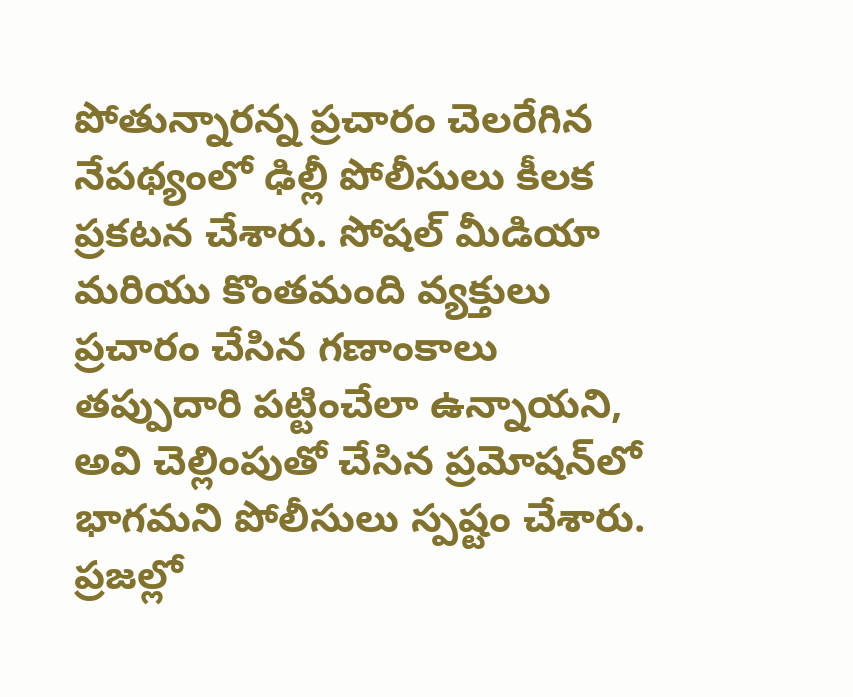పోతున్నారన్న ప్రచారం చెలరేగిన నేపథ్యంలో ఢిల్లీ పోలీసులు కీలక ప్రకటన చేశారు. సోషల్ మీడియా మరియు కొంతమంది వ్యక్తులు ప్రచారం చేసిన గణాంకాలు తప్పుదారి పట్టించేలా ఉన్నాయని, అవి చెల్లింపుతో చేసిన ప్రమోషన్‌లో భాగమని పోలీసులు స్పష్టం చేశారు. ప్రజల్లో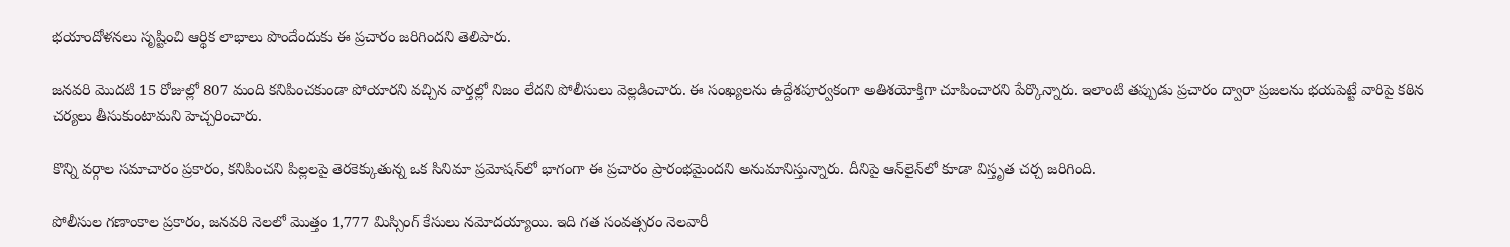భయాందోళనలు సృష్టించి ఆర్థిక లాభాలు పొందేందుకు ఈ ప్రచారం జరిగిందని తెలిపారు.

జనవరి మొదటి 15 రోజుల్లో 807 మంది కనిపించకుండా పోయారని వచ్చిన వార్తల్లో నిజం లేదని పోలీసులు వెల్లడించారు. ఈ సంఖ్యలను ఉద్దేశపూర్వకంగా అతిశయోక్తిగా చూపించారని పేర్కొన్నారు. ఇలాంటి తప్పుడు ప్రచారం ద్వారా ప్రజలను భయపెట్టే వారిపై కఠిన చర్యలు తీసుకుంటామని హెచ్చరించారు.

కొన్ని వర్గాల సమాచారం ప్రకారం, కనిపించని పిల్లలపై తెరకెక్కుతున్న ఒక సినిమా ప్రమోషన్‌లో భాగంగా ఈ ప్రచారం ప్రారంభమైందని అనుమానిస్తున్నారు. దీనిపై ఆన్‌లైన్‌లో కూడా విస్తృత చర్చ జరిగింది.

పోలీసుల గణాంకాల ప్రకారం, జనవరి నెలలో మొత్తం 1,777 మిస్సింగ్ కేసులు నమోదయ్యాయి. ఇది గత సంవత్సరం నెలవారీ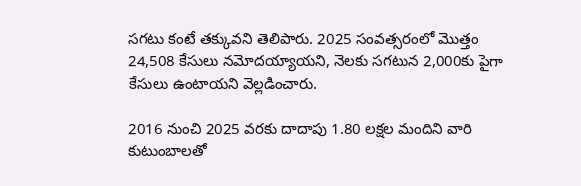సగటు కంటే తక్కువని తెలిపారు. 2025 సంవత్సరంలో మొత్తం 24,508 కేసులు నమోదయ్యాయని, నెలకు సగటున 2,000కు పైగా కేసులు ఉంటాయని వెల్లడించారు.

2016 నుంచి 2025 వరకు దాదాపు 1.80 లక్షల మందిని వారి కుటుంబాలతో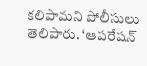కలిపామని పోలీసులు తెలిపారు. ‘ఆపరేషన్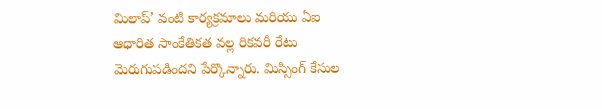మిలాప్’ వంటి కార్యక్రమాలు మరియు ఏఐ ఆధారిత సాంకేతికత వల్ల రికవరీ రేటు మెరుగుపడిందని పేర్కొన్నారు. మిస్సింగ్ కేసుల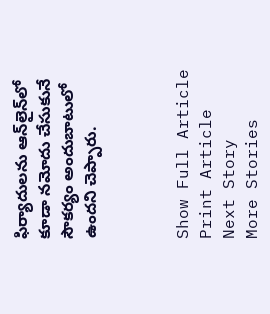ఫిర్యాదులను ఆన్‌లైన్‌లో కూడా నమోదు చేసుకునే సౌకర్యం అందుబాటులో ఉందని చెప్పారు.



Show Full Article
Print Article
Next Story
More Stories